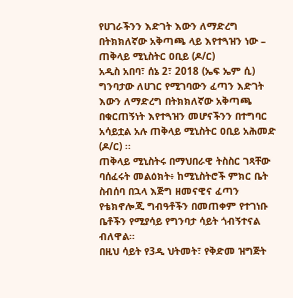የሀገራችንን እድገት እውን ለማድረግ በትክክለኛው አቅጣጫ ላይ እየተጓዝን ነው – ጠቅላይ ሚኒስትር ዐቢይ (ዶ/ር)
አዲስ አበባ፣ ሰኔ 2፣ 2018 (ኤፍ ኤም ሲ) ግንባታው ለሀገር የሚገባውን ፈጣን እድገት እውን ለማድረግ በትክክለኛው አቅጣጫ በቁርጠኝነት እየተጓዝን መሆናችንን በተግባር አሳይቷል አሉ ጠቅላይ ሚኒስትር ዐቢይ አሕመድ (ዶ/ር) ፡፡
ጠቅላይ ሚኒስትሩ በማህበራዊ ትስስር ገጻቸው ባሰፈሩት መልዕክት፥ ከሚኒስትሮች ምክር ቤት ስብሰባ በኋላ እጅግ ዘመናዊና ፈጣን የቴክኖሎጂ ግብዓቶችን በመጠቀም የተገነቡ ቤቶችን የሚያሳይ የግንባታ ሳይት ጎብኝተናል ብለዋል።
በዚህ ሳይት የ3ዲ ህትመት፣ የቅድመ ዝግጅት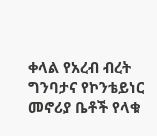ቀላል የአረብ ብረት ግንባታና የኮንቴይነር መኖሪያ ቤቶች የላቁ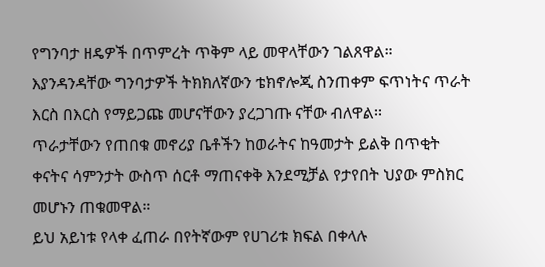የግንባታ ዘዴዎች በጥምረት ጥቅም ላይ መዋላቸውን ገልጸዋል።
እያንዳንዳቸው ግንባታዎች ትክክለኛውን ቴክኖሎጂ ስንጠቀም ፍጥነትና ጥራት እርስ በእርስ የማይጋጩ መሆናቸውን ያረጋገጡ ናቸው ብለዋል፡፡
ጥራታቸውን የጠበቁ መኖሪያ ቤቶችን ከወራትና ከዓመታት ይልቅ በጥቂት ቀናትና ሳምንታት ውስጥ ሰርቶ ማጠናቀቅ እንደሚቻል የታየበት ህያው ምስክር መሆኑን ጠቁመዋል።
ይህ አይነቱ የላቀ ፈጠራ በየትኛውም የሀገሪቱ ክፍል በቀላሉ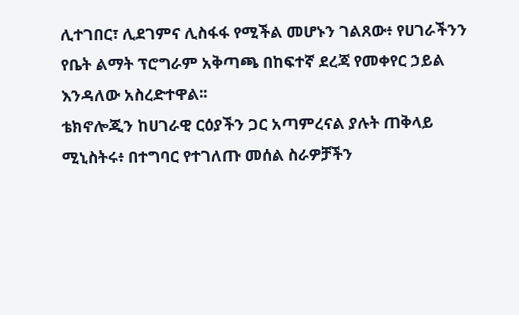ሊተገበር፣ ሊደገምና ሊስፋፋ የሚችል መሆኑን ገልጸው፥ የሀገራችንን የቤት ልማት ፕሮግራም አቅጣጫ በከፍተኛ ደረጃ የመቀየር ኃይል እንዳለው አስረድተዋል፡፡
ቴክኖሎጂን ከሀገራዊ ርዕያችን ጋር አጣምረናል ያሉት ጠቅላይ ሚኒስትሩ፥ በተግባር የተገለጡ መሰል ስራዎቻችን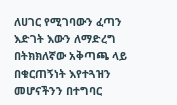ለሀገር የሚገባውን ፈጣን እድገት እውን ለማድረግ በትክክለኛው አቅጣጫ ላይ በቁርጠኝነት እየተጓዝን መሆናችንን በተግባር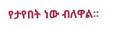የታየበት ነው ብለዋል፡፡